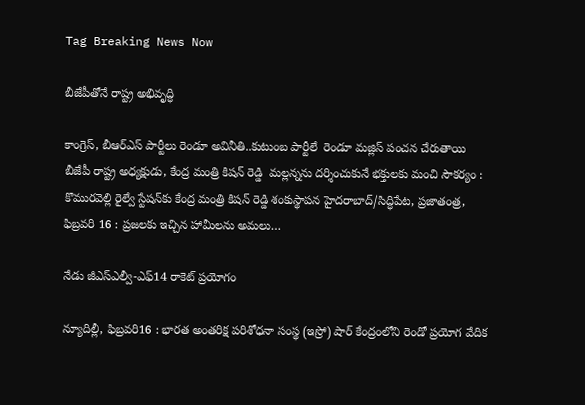Tag Breaking News Now

బీజేపీతోనే రాష్ట్ర అభివృద్ధి

కాంగ్రెస్‌, బీఆర్‌ఎస్‌ పార్టీలు రెండూ అవినీతి..కుటుంబ పార్టీలే  రెండూ మజ్లిస్‌ పంచన చేరుతాయి  బీజేపీ రాష్ట్ర అధ్యక్షుడు, కేంద్ర మంత్రి కిషన్‌ రెడ్డి  మల్లన్నను దర్శించుకునే భక్తులకు మంచి సౌకర్యం : కొమురవెల్లి రైల్వే స్టేషన్‌కు కేంద్ర మంత్రి కిషన్‌ రెడ్డి శంకుస్థాపన హైదరాబాద్‌/సిద్ధిపేట, ప్రజాతంత్ర, ఫిబ్రవరి 16 : ప్రజలకు ఇచ్చిన హామీలను అమలు…

నేడు జీఎస్‌ఎల్వీ-ఎఫ్‌14 రాకెట్‌ ప్రయోగం

న్యూదిల్లీ, ఫిబ్రవరి16 : భారత అంతరిక్ష పరిశోధనా సంస్థ (ఇస్రో) షార్‌ కేంద్రంలోని రెండో ప్రయోగ వేదిక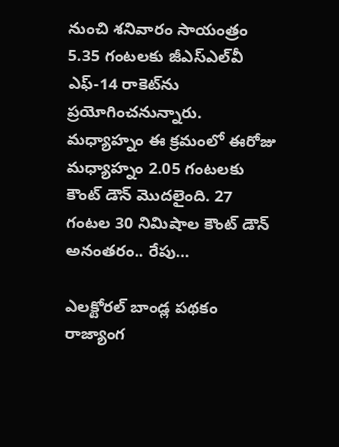నుంచి శనివారం సాయంత్రం 5.35 గంటలకు జీఎస్‌ఎల్‌వీ ఎఫ్‌-14 రాకెట్‌ను ప్రయోగించనున్నారు. మధ్యాహ్నం ఈ క్రమంలో ఈరోజు మధ్యాహ్నం 2.05 గంటలకు కౌంట్‌ డౌన్‌ మొదలైంది. 27 గంటల 30 నిమిషాల కౌంట్‌ డౌన్‌ అనంతరం.. రేపు…

ఎలక్టోరల్‌ బాండ్ల పథకం రాజ్యాంగ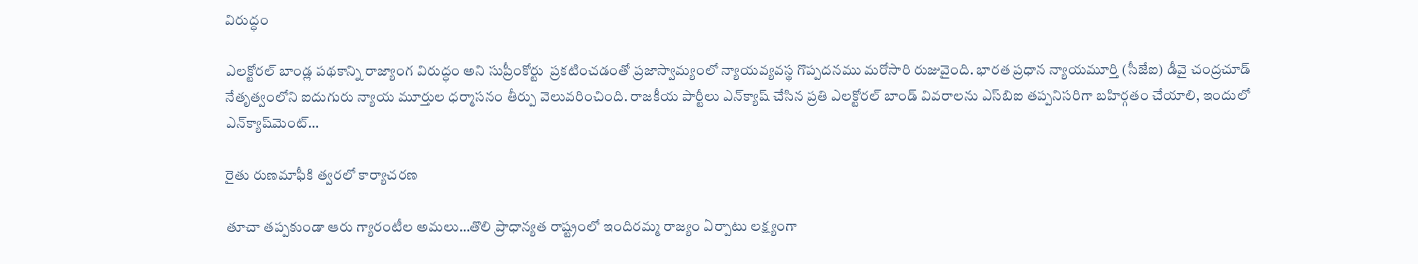విరుద్ధం

ఎలక్టోరల్‌ బాండ్ల పథకాన్ని రాజ్యాంగ విరుద్ధం అని సుప్రీంకోర్టు  ప్రకటించడంతో ప్రజాస్వామ్యంలో న్యాయవ్యవస్థ గొప్పదనము మరోసారి రుజువైంది. భారత ప్రధాన న్యాయమూర్తి (సీజేఐ) డీవై చంద్రచూడ్‌ నేతృత్వంలోని ఐదుగురు న్యాయ మూర్తుల ధర్మాసనం తీర్పు వెలువరించింది. రాజకీయ పార్టీలు ఎన్‌క్యాష్‌ చేసిన ప్రతి ఎలక్టోరల్‌ బాండ్‌ వివరాలను ఎస్‌బిఐ తప్పనిసరిగా బహిర్గతం చేయాలి, ఇందులో ఎన్‌క్యాష్‌మెంట్‌…

రైతు రుణమాఫీకి త్వరలో కార్యాచరణ

తూచా తప్పకుండా ఆరు గ్యారంటీల అమలు…తొలి ప్రాధాన్యత రాష్ట్రంలో ఇందిరమ్మ రాజ్యం ఏర్పాటు లక్ష్యంగా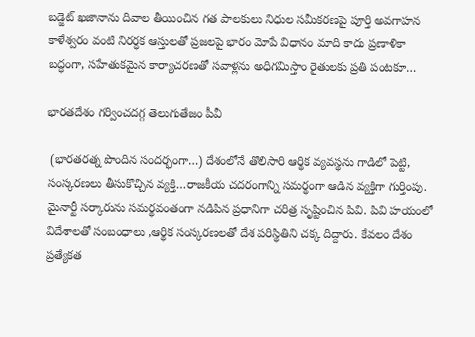బడ్జెట్‌ ఖజానాను దివాల తీయించిన గత పాలకులు నిధుల సమీకరణపై పూర్తి అవగాహన కాళేశ్వరం వంటి నిరర్ధక ఆస్తులతో ప్రజలపై భారం మోపే విధానం మాది కాదు ప్రణాళికా బద్ధంగా, సహేతుకమైన కార్యాచరణతో సవాళ్లను అధిగమిస్తాం రైతులకు ప్రతి పంటకూ…

భారతదేశం గర్వించదగ్గ తెలుగుతేజం పీవీ

 (భారతరత్న పొందిన సందర్భంగా…) దేశంలోనే తొలిసారి ఆర్థిక వ్యవస్థను గాడిలో పెట్టి, సంస్కరణలు తీసుకొచ్చిన వ్యక్తి…రాజకీయ చదరంగాన్ని సమర్థంగా ఆడిన వ్యక్తిగా గుర్తింపు. మైనార్టీ సర్కారును సమర్థవంతంగా నడిపిన ప్రధానిగా చరిత్ర సృష్టించిన పివి. పివి హయంలో విదేశాలతో సంబంధాలు ,ఆర్థిక సంస్కరణలతో దేశ పరిస్థితిని చక్క దిద్దారు. కేవలం దేశం ప్రత్యేకత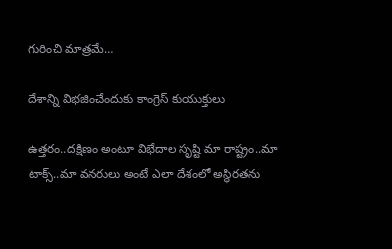గురించి మాత్రమే…

దేశాన్ని విభజించేందుకు కాంగ్రెస్‌ కుయుక్తులు

ఉత్తరం..దక్షిణం అంటూ విభేదాల సృష్టి మా రాష్ట్రం..మా టాక్స్‌..మా వనరులు అంటే ఎలా దేశంలో అస్థిరతను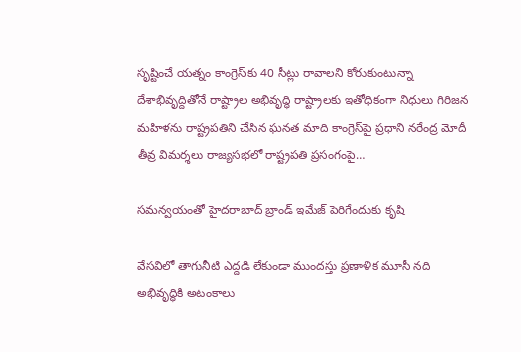సృష్టించే యత్నం కాంగ్రెస్‌కు 40 సీట్లు రావాలని కోరుకుంటున్నా దేశాభివృద్దితోనే రాష్ట్రాల అభివృద్ధి రాష్ట్రాలకు ఇతోధికంగా నిధులు గిరిజన మహిళను రాష్ట్రపతిని చేసిన ఘనత మాది కాంగ్రెస్‌పై ప్రధాని నరేంద్ర మోదీ తీవ్ర విమర్శలు రాజ్యసభలో రాష్ట్రపతి ప్రసంగంపై…

సమన్వయంతో హైదరాబాద్‌ బ్రాండ్‌ ఇమేజ్‌ పెరిగేందుకు కృషి

వేసవిలో తాగునీటి ఎద్దడి లేకుండా ముందస్తు ప్రణాళిక మూసీ నది అభివృద్ధికి అటంకాలు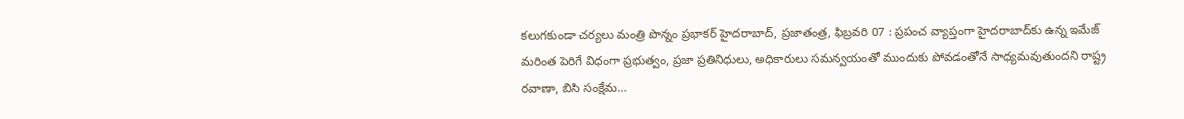కలుగకుండా చర్యలు మంత్రి పొన్నం ప్రభాకర్‌ హైదరాబాద్‌, ప్రజాతంత్ర, ఫిబ్రవరి 07 : ప్రపంచ వ్యాప్తంగా హైదరాబాద్‌కు ఉన్న ఇమేజ్‌ మరింత పెరిగే విధంగా ప్రభుత్వం, ప్రజా ప్రతినిధులు, అధికారులు సమన్వయంతో ముందుకు పోవడంతోనే సాధ్యమవుతుందని రాష్ట్ర రవాణా, బిసి సంక్షేమ…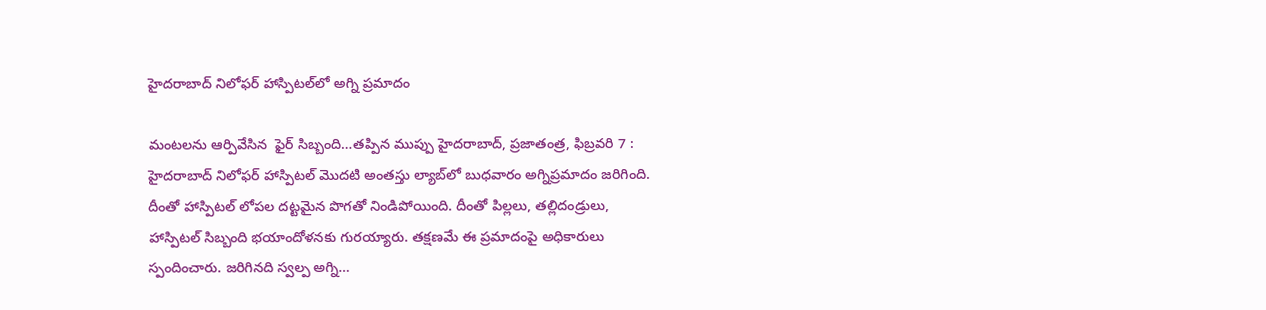హైదరాబాద్‌ నిలోఫర్‌ హాస్పిటల్‌లో అగ్ని ప్రమాదం

మంటలను ఆర్పివేసిన  ఫైర్‌ సిబ్బంది…తప్పిన ముప్పు హైదరాబాద్‌, ప్రజాతంత్ర, ఫిబ్రవరి 7 : హైదరాబాద్‌ నిలోఫర్‌ హాస్పిటల్‌ మొదటి అంతస్తు ల్యాబ్‌లో బుధవారం అగ్నిప్రమాదం జరిగింది. దీంతో హాస్పిటల్‌ లోపల దట్టమైన పొగతో నిండిపోయింది. దీంతో పిల్లలు, తల్లిదండ్రులు, హాస్పిటల్‌ సిబ్బంది భయాందోళనకు గురయ్యారు. తక్షణమే ఈ ప్రమాదంపై అధికారులు స్పందించారు. జరిగినది స్వల్ప అగ్ని…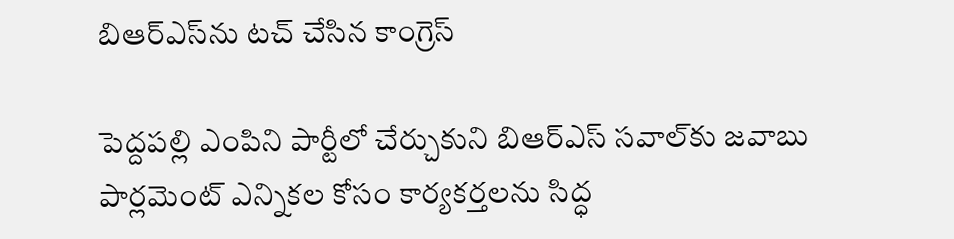బిఆర్‌ఎస్‌ను టచ్‌ చేసిన కాంగ్రెస్‌

పెద్దపల్లి ఎంపిని పార్టీలో చేర్చుకుని బిఆర్‌ఎస్‌ సవాల్‌కు జవాబు పార్లమెంట్‌ ఎన్నికల కోసం కార్యకర్తలను సిద్ధ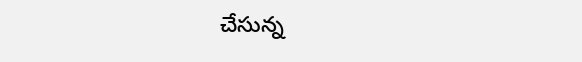చేసున్న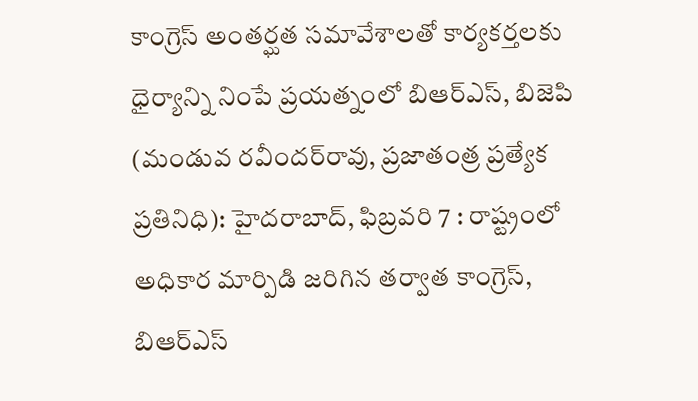కాంగ్రెస్‌ అంతర్ఘత సమావేశాలతో కార్యకర్తలకు ధైర్యాన్ని నింపే ప్రయత్నంలో బిఆర్‌ఎస్‌, బిజెపి (మండువ రవీందర్‌రావు, ప్రజాతంత్ర ప్రత్యేక ప్రతినిధి): హైదరాబాద్‌, ఫిబ్రవరి 7 : రాష్ట్రంలో అధికార మార్పిడి జరిగిన తర్వాత కాంగ్రెస్‌, బిఆర్‌ఎస్‌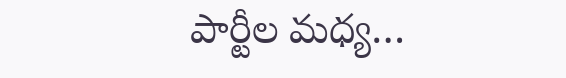పార్టీల మధ్య…